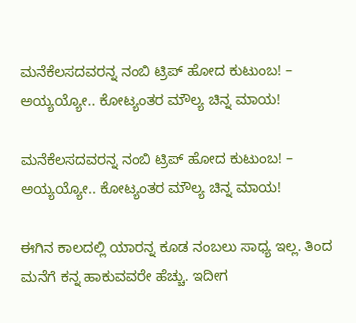ಮನೆಕೆಲಸದವರನ್ನ ನಂಬಿ ಟ್ರಿಪ್‌ ಹೋದ ಕುಟುಂಬ! – ಅಯ್ಯಯ್ಯೋ.. ಕೋಟ್ಯಂತರ ಮೌಲ್ಯ ಚಿನ್ನ ಮಾಯ!

ಮನೆಕೆಲಸದವರನ್ನ ನಂಬಿ ಟ್ರಿಪ್‌ ಹೋದ ಕುಟುಂಬ! – ಅಯ್ಯಯ್ಯೋ.. ಕೋಟ್ಯಂತರ ಮೌಲ್ಯ ಚಿನ್ನ ಮಾಯ!

ಈಗಿನ ಕಾಲದಲ್ಲಿ ಯಾರನ್ನ ಕೂಡ ನಂಬಲು ಸಾಧ್ಯ ಇಲ್ಲ. ತಿಂದ ಮನೆಗೆ ಕನ್ನ ಹಾಕುವವರೇ ಹೆಚ್ಚು. ಇದೀಗ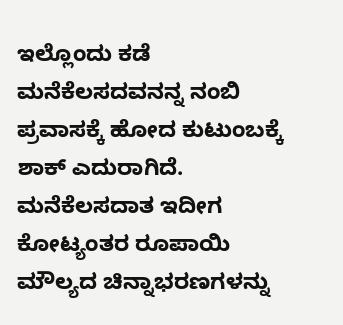ಇಲ್ಲೊಂದು ಕಡೆ ಮನೆಕೆಲಸದವನನ್ನ ನಂಬಿ ಪ್ರವಾಸಕ್ಕೆ ಹೋದ ಕುಟುಂಬಕ್ಕೆ ಶಾಕ್‌ ಎದುರಾಗಿದೆ. ಮನೆಕೆಲಸದಾತ ಇದೀಗ ಕೋಟ್ಯಂತರ ರೂಪಾಯಿ ಮೌಲ್ಯದ ಚಿನ್ನಾಭರಣಗಳನ್ನು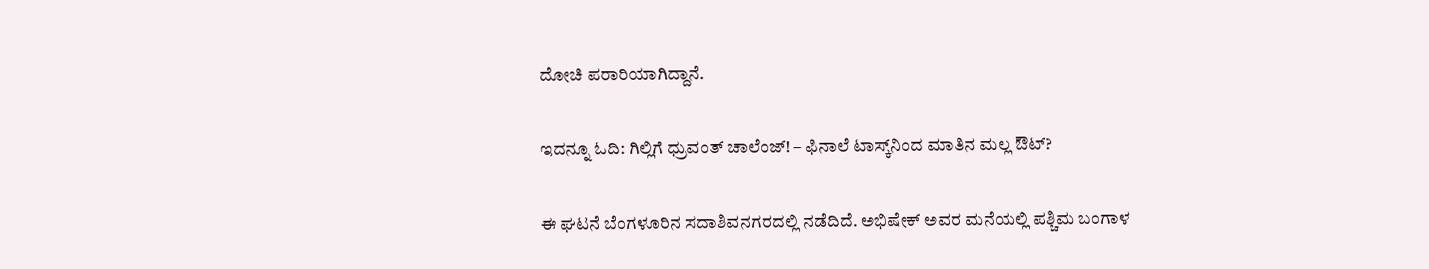ದೋಚಿ ಪರಾರಿಯಾಗಿದ್ದಾನೆ.

ಇದನ್ನೂ ಓದಿ: ಗಿಲ್ಲಿಗೆ ಧ್ರುವಂತ್‌ ಚಾಲೆಂಜ್‌! – ಫಿನಾಲೆ ಟಾಸ್ಕ್‌ನಿಂದ ಮಾತಿನ ಮಲ್ಲ ಔಟ್?

ಈ ಘಟನೆ ಬೆಂಗಳೂರಿನ ಸದಾಶಿವನಗರದಲ್ಲಿ ನಡೆದಿದೆ. ಅಭಿಷೇಕ್ ಅವರ ಮನೆಯಲ್ಲಿ ಪಶ್ಚಿಮ ಬಂಗಾಳ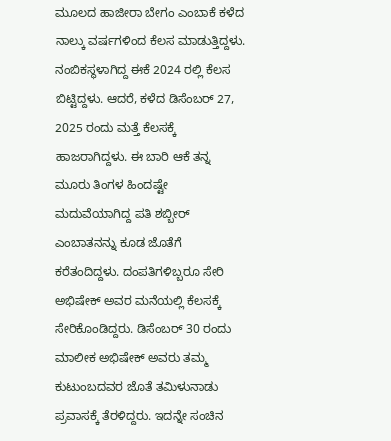ಮೂಲದ ಹಾಜೀರಾ ಬೇಗಂ ಎಂಬಾಕೆ ಕಳೆದ ನಾಲ್ಕು ವರ್ಷಗಳಿಂದ ಕೆಲಸ ಮಾಡುತ್ತಿದ್ದಳು. ನಂಬಿಕಸ್ಥಳಾಗಿದ್ದ ಈಕೆ 2024 ರಲ್ಲಿ ಕೆಲಸ ಬಿಟ್ಟಿದ್ದಳು. ಆದರೆ, ಕಳೆದ ಡಿಸೆಂಬರ್ 27, 2025 ರಂದು ಮತ್ತೆ ಕೆಲಸಕ್ಕೆ ಹಾಜರಾಗಿದ್ದಳು. ಈ ಬಾರಿ ಆಕೆ ತನ್ನ ಮೂರು ತಿಂಗಳ ಹಿಂದಷ್ಟೇ ಮದುವೆಯಾಗಿದ್ದ ಪತಿ ಶಬ್ಬೀರ್ ಎಂಬಾತನನ್ನು ಕೂಡ ಜೊತೆಗೆ ಕರೆತಂದಿದ್ದಳು. ದಂಪತಿಗಳಿಬ್ಬರೂ ಸೇರಿ ಅಭಿಷೇಕ್ ಅವರ ಮನೆಯಲ್ಲಿ ಕೆಲಸಕ್ಕೆ ಸೇರಿಕೊಂಡಿದ್ದರು. ಡಿಸೆಂಬರ್ 30 ರಂದು ಮಾಲೀಕ ಅಭಿಷೇಕ್ ಅವರು ತಮ್ಮ ಕುಟುಂಬದವರ ಜೊತೆ ತಮಿಳುನಾಡು ಪ್ರವಾಸಕ್ಕೆ ತೆರಳಿದ್ದರು. ಇದನ್ನೇ ಸಂಚಿನ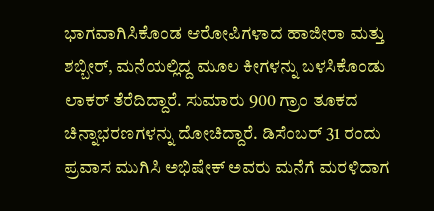ಭಾಗವಾಗಿಸಿಕೊಂಡ ಆರೋಪಿಗಳಾದ ಹಾಜೀರಾ ಮತ್ತು ಶಬ್ಬೀರ್, ಮನೆಯಲ್ಲಿದ್ದ ಮೂಲ ಕೀಗಳನ್ನು ಬಳಸಿಕೊಂಡು ಲಾಕರ್ ತೆರೆದಿದ್ದಾರೆ. ಸುಮಾರು 900 ಗ್ರಾಂ ತೂಕದ ಚಿನ್ನಾಭರಣಗಳನ್ನು ದೋಚಿದ್ದಾರೆ. ಡಿಸೆಂಬರ್ 31 ರಂದು ಪ್ರವಾಸ ಮುಗಿಸಿ ಅಭಿಷೇಕ್ ಅವರು ಮನೆಗೆ ಮರಳಿದಾಗ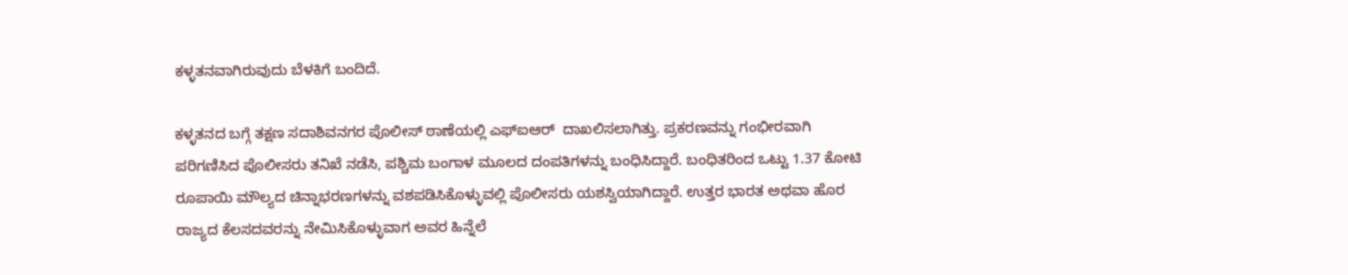ಕಳ್ಳತನವಾಗಿರುವುದು ಬೆಳಕಿಗೆ ಬಂದಿದೆ.

ಕಳ್ಳತನದ ಬಗ್ಗೆ ತಕ್ಷಣ ಸದಾಶಿವನಗರ ಪೊಲೀಸ್ ಠಾಣೆಯಲ್ಲಿ ಎಫ್‌ಐಆರ್  ದಾಖಲಿಸಲಾಗಿತ್ತು. ಪ್ರಕರಣವನ್ನು ಗಂಭೀರವಾಗಿ ಪರಿಗಣಿಸಿದ ಪೊಲೀಸರು ತನಿಖೆ ನಡೆಸಿ, ಪಶ್ಚಿಮ ಬಂಗಾಳ ಮೂಲದ ದಂಪತಿಗಳನ್ನು ಬಂಧಿಸಿದ್ದಾರೆ. ಬಂಧಿತರಿಂದ ಒಟ್ಟು 1.37 ಕೋಟಿ ರೂಪಾಯಿ ಮೌಲ್ಯದ ಚಿನ್ನಾಭರಣಗಳನ್ನು ವಶಪಡಿಸಿಕೊಳ್ಳುವಲ್ಲಿ ಪೊಲೀಸರು ಯಶಸ್ವಿಯಾಗಿದ್ದಾರೆ. ಉತ್ತರ ಭಾರತ ಅಥವಾ ಹೊರ ರಾಜ್ಯದ ಕೆಲಸದವರನ್ನು ನೇಮಿಸಿಕೊಳ್ಳುವಾಗ ಅವರ ಹಿನ್ನೆಲೆ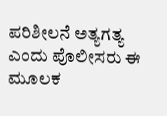ಪರಿಶೀಲನೆ ಅತ್ಯಗತ್ಯ ಎಂದು ಪೊಲೀಸರು ಈ ಮೂಲಕ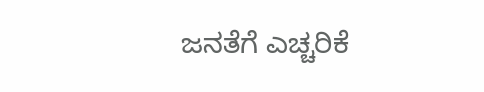ಜನತೆಗೆ ಎಚ್ಚರಿಕೆ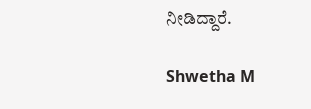ನೀಡಿದ್ದಾರೆ.

Shwetha M